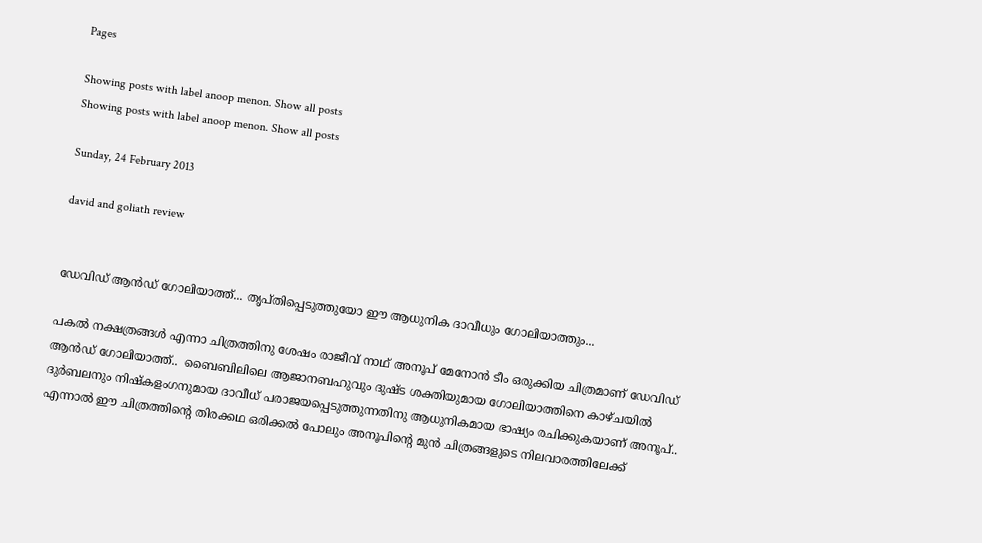Pages

Showing posts with label anoop menon. Show all posts
Showing posts with label anoop menon. Show all posts

Sunday, 24 February 2013

david and goliath review


ഡേവിഡ് ആന്‍ഡ് ഗോലിയാത്ത്... തൃപ്തിപ്പെടുത്തുയോ ഈ ആധുനിക ദാവീധും ഗോലിയാത്തും...

പകല്‍ നക്ഷത്രങ്ങള്‍ എന്നാ ചിത്രത്തിനു ശേഷം രാജീവ്‌ നാഥ് അനൂപ്‌ മേനോന്‍ ടീം ഒരുക്കിയ ചിത്രമാണ് ഡേവിഡ് ആന്‍ഡ് ഗോലിയാത്ത്..  ബൈബിലിലെ ആജാനബഹുവും ദുഷ്ട ശക്തിയുമായ ഗോലിയാത്തിനെ കാഴ്ചയില്‍ ദുര്‍ബലനും നിഷ്കളംഗനുമായ ദാവീധ് പരാജയപ്പെടുത്തുന്നതിനു ആധുനികമായ ഭാഷ്യം രചിക്കുകയാണ് അനൂപ്‌..  എന്നാല്‍ ഈ ചിത്രത്തിന്റെ തിരക്കഥ ഒരിക്കല്‍ പോലും അനൂപിന്റെ മുന്‍ ചിത്രങ്ങളുടെ നിലവാരത്തിലേക്ക്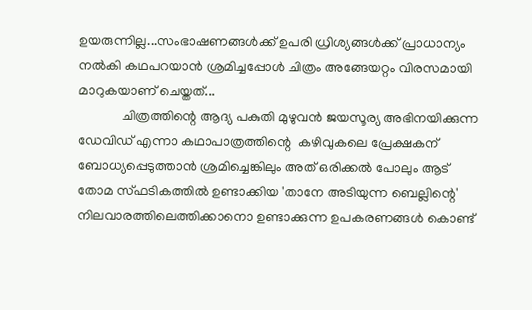ഉയരുന്നില്ല...സംഭാഷണങ്ങള്‍ക്ക് ഉപരി ധ്രിശ്യങ്ങള്‍ക്ക് പ്രാധാന്യം നല്‍കി കഥപറയാന്‍ ശ്രമിച്ചപ്പോള്‍ ചിത്രം അങ്ങേയറ്റം വിരസമായി മാറുകയാണ് ചെയ്തത്...
             ചിത്രത്തിന്റെ ആദ്യ പകുതി മുഴുവന്‍ ജയസൂര്യ അഭിനയിക്കുന്ന ഡേവിഡ് എന്നാ കഥാപാത്രത്തിന്റെ  കഴിവുകലെ പ്രേക്ഷകന് ബോധ്യപ്പെടുത്താന്‍ ശ്രമിച്ചെങ്കിലും അത് ഒരിക്കല്‍ പോലും ആട് തോമ സ്ഫടികത്തില്‍ ഉണ്ടാക്കിയ 'താനേ അടിയുന്ന ബെല്ലിന്റെ' നിലവാരത്തിലെത്തിക്കാനൊ ഉണ്ടാക്കുന്ന ഉപകരണങ്ങള്‍ കൊണ്ട്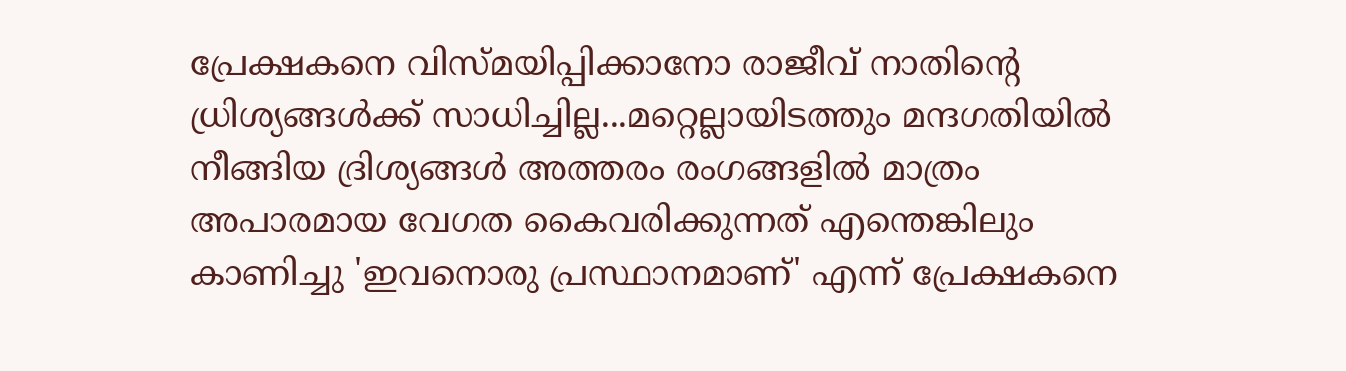പ്രേക്ഷകനെ വിസ്മയിപ്പിക്കാനോ രാജീവ്‌ നാതിന്റെ ധ്രിശ്യങ്ങള്‍ക്ക് സാധിച്ചില്ല...മറ്റെല്ലായിടത്തും മന്ദഗതിയില്‍ നീങ്ങിയ ദ്രിശ്യങ്ങള്‍ അത്തരം രംഗങ്ങളില്‍ മാത്രം അപാരമായ വേഗത കൈവരിക്കുന്നത് എന്തെങ്കിലും കാണിച്ചു 'ഇവനൊരു പ്രസ്ഥാനമാണ്' എന്ന് പ്രേക്ഷകനെ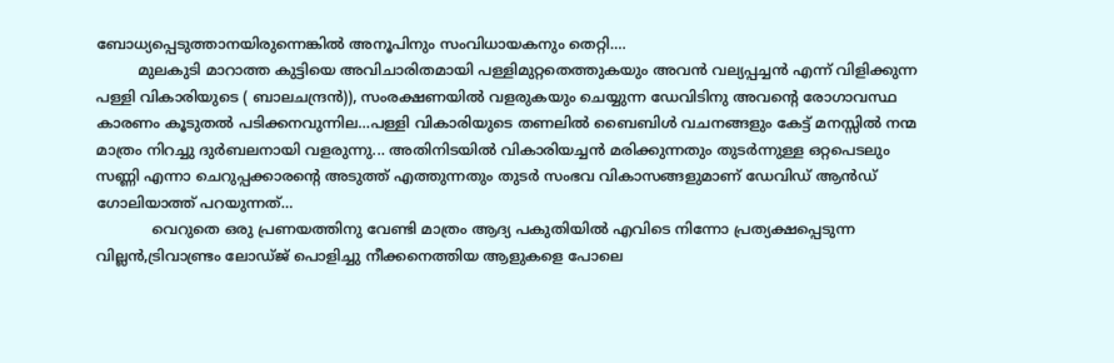ബോധ്യപ്പെടുത്താനയിരുന്നെങ്കില്‍ അനൂപിനും സംവിധായകനും തെറ്റി....
         മുലകുടി മാറാത്ത കുട്ടിയെ അവിചാരിതമായി പള്ളിമുറ്റതെത്തുകയും അവന്‍ വല്യപ്പച്ചന്‍ എന്ന് വിളിക്കുന്ന പള്ളി വികാരിയുടെ ( ബാലചന്ദ്രന്‍)), സംരക്ഷണയില്‍ വളരുകയും ചെയ്യുന്ന ഡേവിടിനു അവന്റെ രോഗാവസ്ഥ കാരണം കൂടുതല്‍ പടിക്കനവുന്നില...പള്ളി വികാരിയുടെ തണലില്‍ ബൈബിള്‍ വചനങ്ങളും കേട്ട് മനസ്സില്‍ നന്മ മാത്രം നിറച്ചു ദുര്‍ബലനായി വളരുന്നു... അതിനിടയില്‍ വികാരിയച്ചന്‍ മരിക്കുന്നതും തുടര്‍ന്നുള്ള ഒറ്റപെടലും സണ്ണി എന്നാ ചെറുപ്പക്കാരന്റെ അടുത്ത് എത്തുന്നതും തുടര്‍ സംഭവ വികാസങ്ങളുമാണ് ഡേവിഡ് ആന്‍ഡ് ഗോലിയാത്ത് പറയുന്നത്...
            വെറുതെ ഒരു പ്രണയത്തിനു വേണ്ടി മാത്രം ആദ്യ പകുതിയില്‍ എവിടെ നിന്നോ പ്രത്യക്ഷപ്പെടുന്ന വില്ലന്‍,ട്രിവാണ്ട്രം ലോഡ്ജ് പൊളിച്ചു നീക്കനെത്തിയ ആളുകളെ പോലെ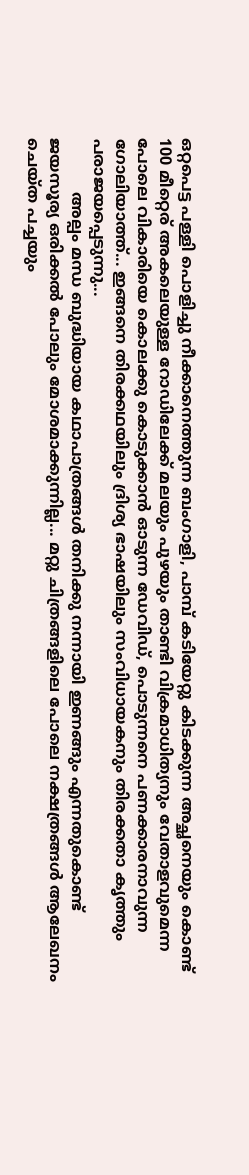ഒറ്റപെട്ട പള്ളി പൊളിച്ചു നീക്കാനെത്തുന്ന ബംഗാളി, പാമ്പ്‌ കടിയേറ്റു കിടക്കുന്ന അച്ഛനെയും കൊണ്ട് 100 മീറ്റെര്‌ അകലെയുള്ള റോഡിലേക്ക് മലയും പുഴയും താണ്ടി വിക്രമാധിത്യനും വേതാളവുമെന്ന പോലെ വികാരിയെ കൊലക്കു കൊടുക്കാന്‍ ഓടുന്ന ഡേവിഡ്, പൊടുന്നനെ പണക്കാരനാവുന്ന ഗോലിയാത്ത്... ഇങ്ങനെ തിരക്കഥയിലും ദ്രിശ്യ ഭാഷയിലും സംവിധായകനും തിരക്കതാ കൃത്തും പരാജയപ്പെടുന്നു...
           അല്പം മന്ധ ബുദ്ധിയായ കഥാപാത്രങ്ങള്‍ തനിക്കു നന്നായി ഇണങ്ങും എന്നതുകൊണ്ട്‌ ജയസൂര്യ ഒരിക്കല്‍ പോലും മോശമാക്കുന്നില്ല... മറ്റു ചിത്രങ്ങളിലെ പോലെ നക്ഷത്രങ്ങള്‍ ആലേഖനം ചെയ്ത പച്ചയും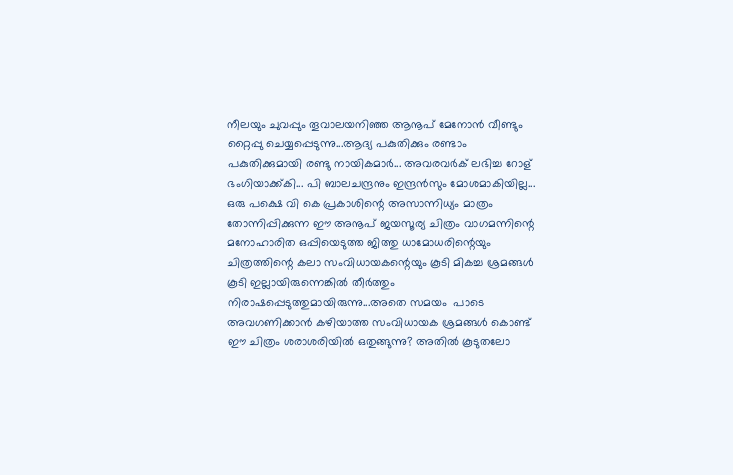നീലയും ചുവപ്പും തൂവാലയനിഞ്ഞ ആനൂപ് മേനോന്‍ വീണ്ടും റ്റൈപ്പു ചെയ്യപ്പെടുന്നു...ആദ്യ പകുതിക്കും രണ്ടാം പകുതിക്കുമായി രണ്ടു നായികമാര്‍... അവരവര്‍ക് ലഭിച്ച റോള് ഭംഗിയാക്ക്കി... പി ബാലചന്ദ്രനും ഇന്ദ്രന്‍സും മോശമാകിയില്ല... ഒരു പക്ഷെ വി കെ പ്രകാശിന്റെ അസാന്നിധ്യം മാത്രം തോന്നിപ്പിക്കുന്ന ഈ അനൂപ്‌ ജയസൂര്യ ചിത്രം വാഗമന്നിന്റെ മനോഹാരിത ഒപ്പിയെടുത്ത ജിത്തു ധാമോധരിന്റെയും ചിത്രത്തിന്റെ കലാ സംവിധായകന്റെയും കൂടി മികച്ച ശ്രമങ്ങള്‍ കൂടി ഇല്ലായിരുന്നെങ്കില്‍ തീര്‍ത്തും നിരാഷപ്പെടുത്തുമായിരുന്നു...അതെ സമയം  പാടെ അവഗണിക്കാന്‍ കഴിയാത്ത സംവിധായക ശ്രമങ്ങള്‍ കൊണ്ട്  ഈ ചിത്രം ശരാശരിയില്‍ ഒതുങ്ങുന്നു? അതില്‍ കൂടുതലോ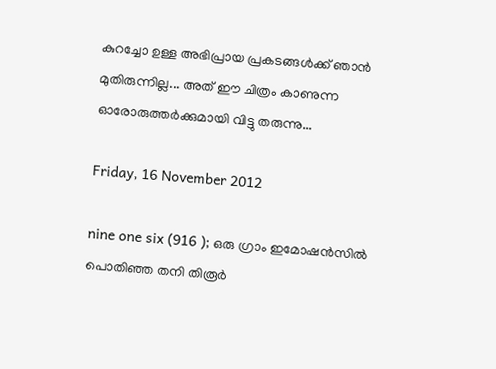കുറച്ചോ ഉള്ള അഭിപ്രായ പ്രകടങ്ങള്‍ക്ക് ഞാന്‍ മുതിരുന്നില്ല... അത് ഈ ചിത്രം കാണുന്ന ഓരോരുത്തര്‍ക്കുമായി വിട്ടു തരുന്നു...

Friday, 16 November 2012

nine one six (916 ); ഒരു ഗ്രാം ഇമോഷന്‍സില്‍ പൊതിഞ്ഞ തനി തിരൂര്‍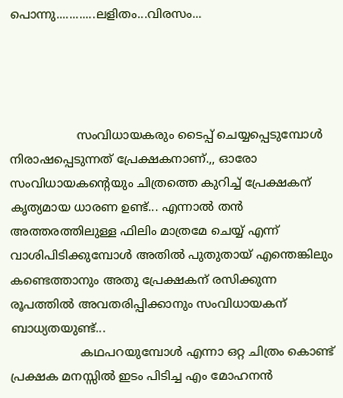പൊന്നു............ലളിതം...വിരസം...




                  സംവിധായകരും ടൈപ്പ് ചെയ്യപ്പെടുമ്പോള്‍ നിരാഷപ്പെടുന്നത് പ്രേക്ഷകനാണ്.,, ഓരോ സംവിധായകന്റെയും ചിത്രത്തെ കുറിച്ച് പ്രേക്ഷകന് കൃത്യമായ ധാരണ ഉണ്ട്... എന്നാല്‍ തന്‍ അത്തരത്തിലുള്ള ഫിലിം മാത്രമേ ചെയ്യ് എന്ന് വാശിപിടിക്കുമ്പോള്‍ അതില്‍ പുതുതായ് എന്തെങ്കിലും കണ്ടെത്താനും അതു പ്രേക്ഷകന് രസിക്കുന്ന രൂപത്തില്‍ അവതരിപ്പിക്കാനും സംവിധായകന് ബാധ്യതയുണ്ട്...
                   കഥപറയുമ്പോള്‍ എന്നാ ഒറ്റ ചിത്രം കൊണ്ട്  പ്രക്ഷക മനസ്സില്‍ ഇടം പിടിച്ച എം മോഹനന്‍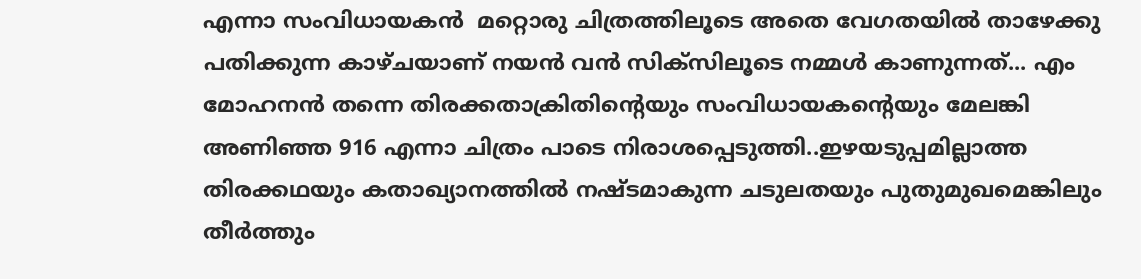എന്നാ സംവിധായകന്‍  മറ്റൊരു ചിത്രത്തിലൂടെ അതെ വേഗതയില്‍ താഴേക്കു പതിക്കുന്ന കാഴ്ചയാണ് നയന്‍ വന്‍ സിക്സിലൂടെ നമ്മള്‍ കാണുന്നത്... എം മോഹനന്‍ തന്നെ തിരക്കതാക്രിതിന്റെയും സംവിധായകന്റെയും മേലങ്കി അണിഞ്ഞ 916 എന്നാ ചിത്രം പാടെ നിരാശപ്പെടുത്തി..ഇഴയടുപ്പമില്ലാത്ത തിരക്കഥയും കതാഖ്യാനത്തില്‍ നഷ്ടമാകുന്ന ചടുലതയും പുതുമുഖമെങ്കിലും തീര്‍ത്തും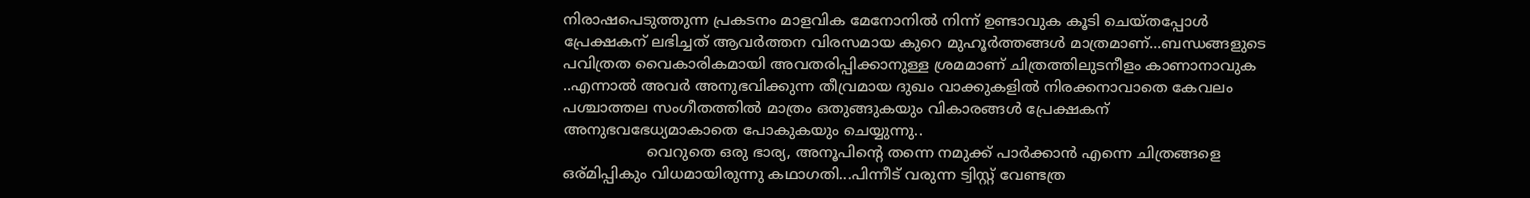നിരാഷപെടുത്തുന്ന പ്രകടനം മാളവിക മേനോനില്‍ നിന്ന് ഉണ്ടാവുക കൂടി ചെയ്തപ്പോള്‍ പ്രേക്ഷകന് ലഭിച്ചത് ആവര്‍ത്തന വിരസമായ കുറെ മുഹൂര്‍ത്തങ്ങള്‍ മാത്രമാണ്...ബന്ധങ്ങളുടെ പവിത്രത വൈകാരികമായി അവതരിപ്പിക്കാനുള്ള ശ്രമമാണ് ചിത്രത്തിലുടനീളം കാണാനാവുക ..എന്നാല്‍ അവര്‍ അനുഭവിക്കുന്ന തീവ്രമായ ദുഖം വാക്കുകളില്‍ നിരക്കനാവാതെ കേവലം  പശ്ചാത്തല സംഗീതത്തില്‍ മാത്രം ഒതുങ്ങുകയും വികാരങ്ങള്‍ പ്രേക്ഷകന് അനുഭവഭേധ്യമാകാതെ പോകുകയും ചെയ്യുന്നു..
                  വെറുതെ ഒരു ഭാര്യ, അനൂപിന്റെ തന്നെ നമുക്ക് പാര്‍ക്കാന്‍ എന്നെ ചിത്രങ്ങളെ ഒര്മിപ്പികും വിധമായിരുന്നു കഥാഗതി...പിന്നീട് വരുന്ന ട്വിസ്റ്റ്‌ വേണ്ടത്ര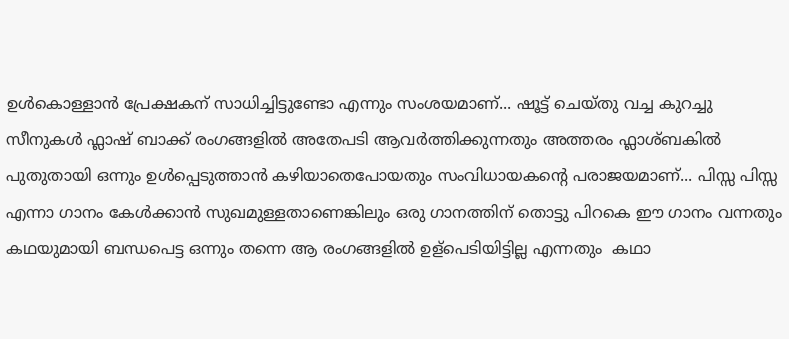ഉള്‍കൊള്ളാന്‍ പ്രേക്ഷകന് സാധിച്ചിട്ടുണ്ടോ എന്നും സംശയമാണ്... ഷൂട്ട്‌ ചെയ്തു വച്ച കുറച്ചു സീനുകള്‍ ഫ്ലാഷ് ബാക്ക് രംഗങ്ങളില്‍ അതേപടി ആവര്‍ത്തിക്കുന്നതും അത്തരം ഫ്ലാശ്ബകില്‍ പുതുതായി ഒന്നും ഉള്‍പ്പെടുത്താന്‍ കഴിയാതെപോയതും സംവിധായകന്റെ പരാജയമാണ്... പിസ്സ പിസ്സ എന്നാ ഗാനം കേള്‍ക്കാന്‍ സുഖമുള്ളതാണെങ്കിലും ഒരു ഗാനത്തിന് തൊട്ടു പിറകെ ഈ ഗാനം വന്നതും കഥയുമായി ബന്ധപെട്ട ഒന്നും തന്നെ ആ രംഗങ്ങളില്‍ ഉള്പെടിയിട്ടില്ല എന്നതും  കഥാ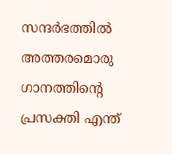സന്ദര്‍ഭത്തില്‍ അത്തരമൊരു ഗാനത്തിന്റെ പ്രസക്തി എന്ത്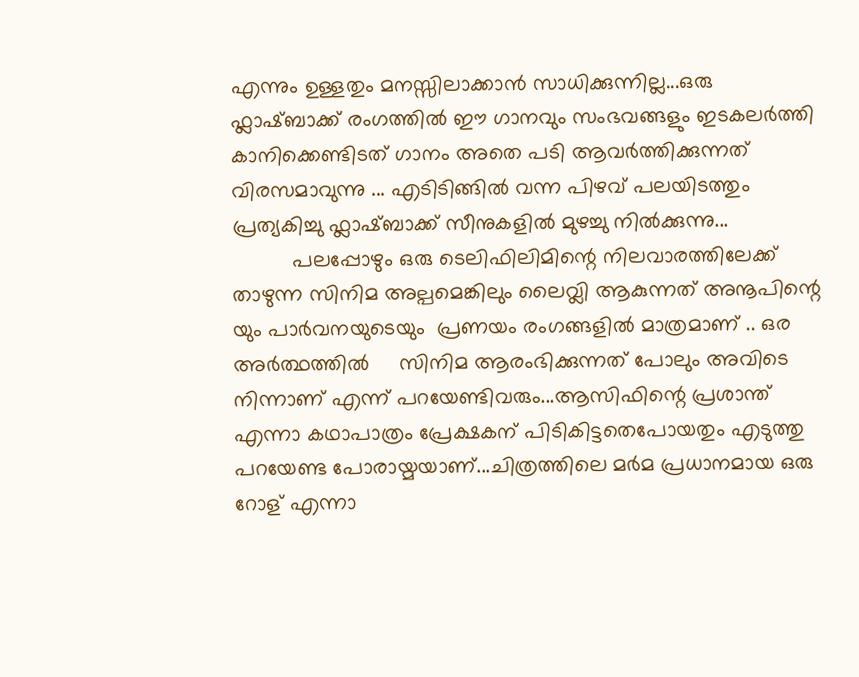എന്നും ഉള്ളതും മനസ്സിലാക്കാന്‍ സാധിക്കുന്നില്ല...ഒരു ഫ്ലാഷ്ബാക്ക് രംഗത്തില്‍ ഈ ഗാനവും സംഭവങ്ങളും ഇടകലര്‍ത്തി കാനിക്കെണ്ടിടത് ഗാനം അതെ പടി ആവര്‍ത്തിക്കുന്നത് വിരസമാവുന്നു ... എടിടിങ്ങില്‍ വന്ന പിഴവ് പലയിടത്തും പ്രത്യകിച്ചു ഫ്ലാഷ്ബാക്ക് സീനുകളില്‍ മുഴച്ചു നില്‍ക്കുന്നു...
          പലപ്പോഴും ഒരു ടെലിഫിലിമിന്റെ നിലവാരത്തിലേക്ക് താഴുന്ന സിനിമ അല്പമെങ്കിലും ലൈവ്ലി ആകുന്നത് അനൂപിന്റെ യും പാര്‍വനയുടെയും  പ്രണയം രംഗങ്ങളില്‍ മാത്രമാണ് .. ഒര അര്‍ത്ഥത്തില്‍     സിനിമ ആരംഭിക്കുന്നത് പോലും അവിടെ നിന്നാണ് എന്ന് പറയേണ്ടിവരും...ആസിഫിന്റെ പ്രശാന്ത് എന്നാ കഥാപാത്രം പ്രേക്ഷകന് പിടികിട്ടതെപോയതും എടുത്തു പറയേണ്ട പോരായ്മയാണ്...ചിത്രത്തിലെ മര്‍മ പ്രധാനമായ ഒരു റോള് എന്നാ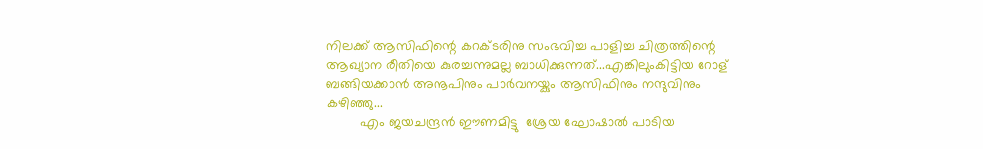നിലക്ക് ആസിഫിന്റെ കറക്ടരിനു സംഭവിച്ച പാളിച്ച ചിത്രത്തിന്റെ ആഖ്യാന രീതിയെ കുരച്ചന്നുമല്ല ബാധിക്കുന്നത്...എങ്കിലുംകിട്ടിയ റോള് ബങ്ങിയക്കാന്‍ അനൂപിനും പാര്‍വനയ്കും ആസിഫിനും നന്ദുവിനും കഴിഞ്ഞു...
         എം ജയചന്ദ്രന്‍ ഈണമിട്ടു  ശ്രേയ ഘോഷാല്‍ പാടിയ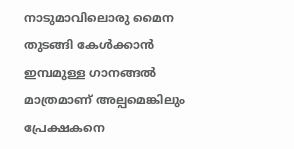നാടുമാവിലൊരു മൈന തുടങ്ങി കേള്‍ക്കാന്‍ ഇമ്പമുള്ള ഗാനങ്ങല്‍ മാത്രമാണ് അല്പമെങ്കിലും പ്രേക്ഷകനെ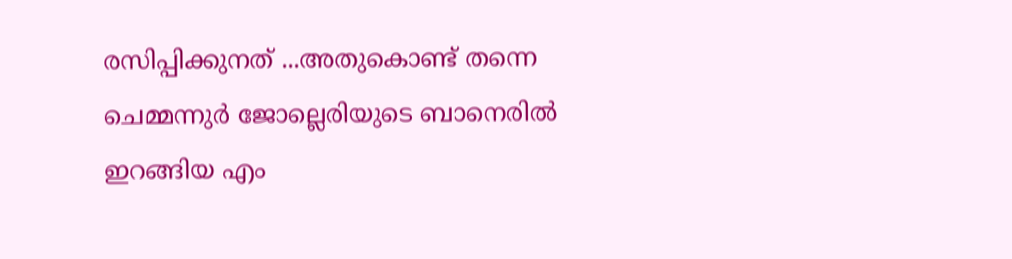രസിപ്പിക്കുനത് ...അതുകൊണ്ട് തന്നെ ചെമ്മന്നുര്‍ ജോല്ലെരിയുടെ ബാനെരില്‍ ഇറങ്ങിയ എം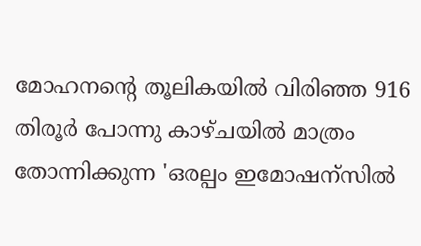മോഹനന്റെ തൂലികയില്‍ വിരിഞ്ഞ 916 തിരൂര്‍ പോന്നു കാഴ്ചയില്‍ മാത്രം തോന്നിക്കുന്ന 'ഒരല്പം ഇമോഷന്സില്‍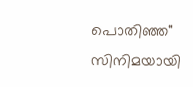പൊതിഞ്ഞ" സിനിമയായി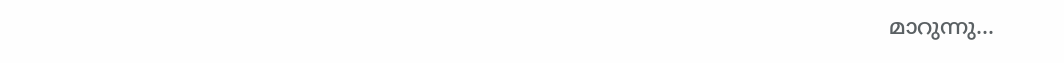മാറുന്നു...